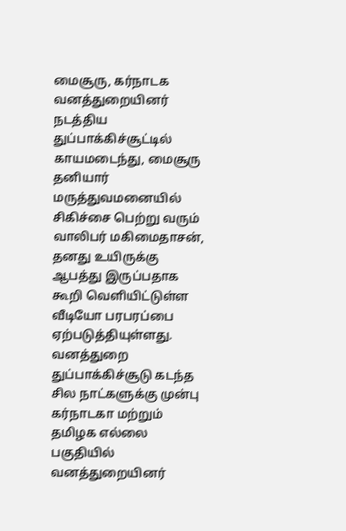மைசூரு, கர்நாடக வனத்துறையினர் நடத்திய துப்பாக்கிச்சூட்டில் காயமடைந்து, மைசூரு தனியார் மருத்துவமனையில் சிகிச்சை பெற்று வரும் வாலிபர் மகிமைதாசன், தனது உயிருக்கு ஆபத்து இருப்பதாக கூறி வெளியிட்டுள்ள வீடியோ பரபரப்பை ஏற்படுத்தியுள்ளது. வனத்துறை துப்பாக்கிச்சூடு கடந்த சில நாட்களுக்கு முன்பு கர்நாடகா மற்றும் தமிழக எல்லை பகுதியில் வனத்துறையினர்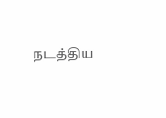நடத்திய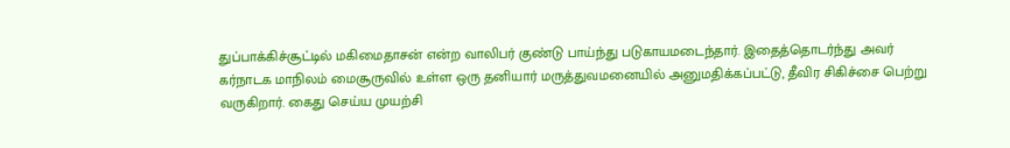துப்பாக்கிச்சூட்டில் மகிமைதாசன் என்ற வாலிபர் குண்டு பாய்ந்து படுகாயமடைந்தார். இதைத்தொடர்ந்து அவர் கர்நாடக மாநிலம் மைசூருவில் உள்ள ஒரு தனியார் மருத்துவமனையில் அனுமதிக்கப்பட்டு, தீவிர சிகிச்சை பெற்று வருகிறார். கைது செய்ய முயற்சி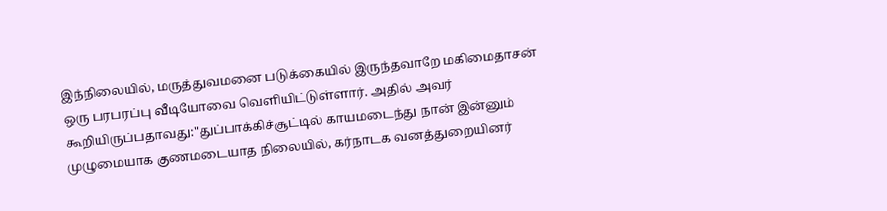இந்நிலையில், மருத்துவமனை படுக்கையில் இருந்தவாறே மகிமைதாசன் ஒரு பரபரப்பு வீடியோவை வெளியிட்டுள்ளார். அதில் அவர் கூறியிருப்பதாவது:"துப்பாக்கிச்சூட்டில் காயமடைந்து நான் இன்னும் முழுமையாக குணமடையாத நிலையில், கர்நாடக வனத்துறையினர்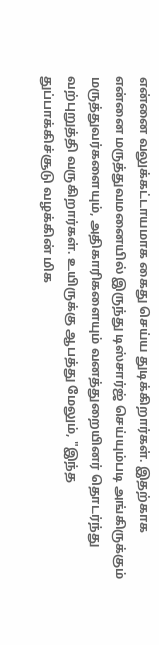என்னை வலுக்கட்டாயமாக கைது செய்ய துடிக்கிறார்கள். இதற்காக என்னை மருத்துவமனையில் இருந்து டிஸ்சார்ஜ் செய்யும்படி அங்கிருக்கும் மருத்துவர்களையும், அதிகாரிகளையும் வனத்துறையினர் தொடர்ந்து வற்புறுத்தி வருகிறார்கள். உயிருக்கு ஆபத்து மேலும், "இந்த துப்பாக்கிச்சூடு வழக்கின் மிக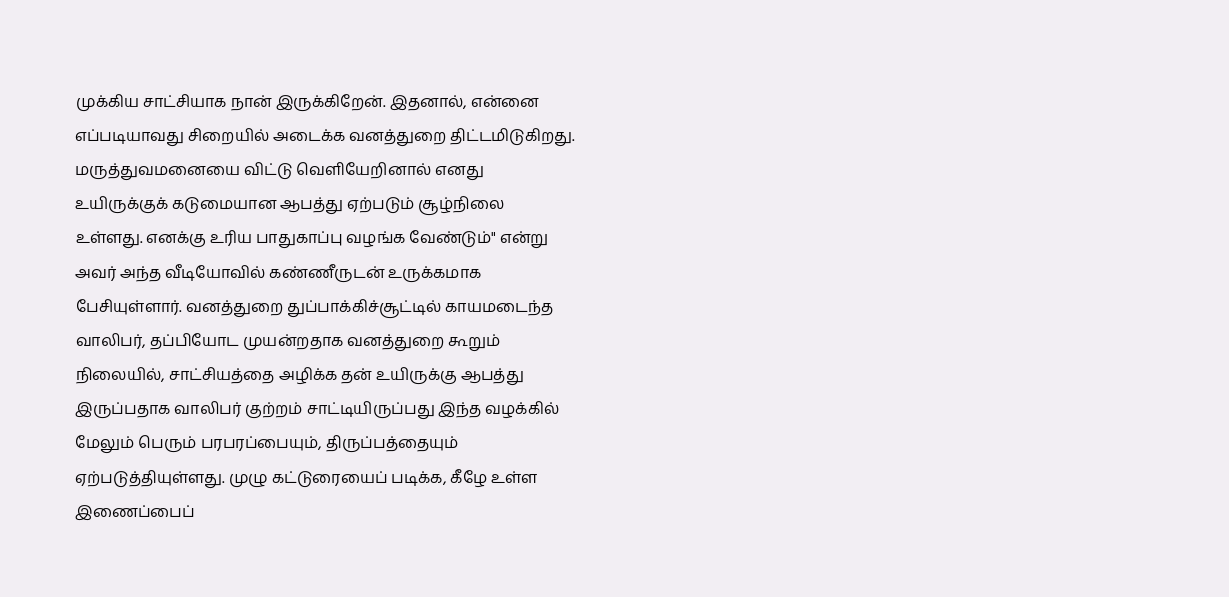முக்கிய சாட்சியாக நான் இருக்கிறேன். இதனால், என்னை எப்படியாவது சிறையில் அடைக்க வனத்துறை திட்டமிடுகிறது. மருத்துவமனையை விட்டு வெளியேறினால் எனது உயிருக்குக் கடுமையான ஆபத்து ஏற்படும் சூழ்நிலை உள்ளது. எனக்கு உரிய பாதுகாப்பு வழங்க வேண்டும்" என்று அவர் அந்த வீடியோவில் கண்ணீருடன் உருக்கமாக பேசியுள்ளார். வனத்துறை துப்பாக்கிச்சூட்டில் காயமடைந்த வாலிபர், தப்பியோட முயன்றதாக வனத்துறை கூறும் நிலையில், சாட்சியத்தை அழிக்க தன் உயிருக்கு ஆபத்து இருப்பதாக வாலிபர் குற்றம் சாட்டியிருப்பது இந்த வழக்கில் மேலும் பெரும் பரபரப்பையும், திருப்பத்தையும் ஏற்படுத்தியுள்ளது. முழு கட்டுரையைப் படிக்க, கீழே உள்ள இணைப்பைப்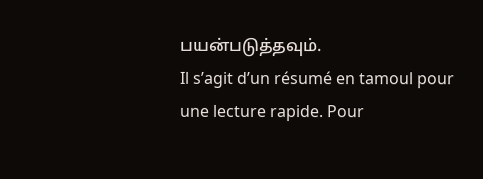பயன்படுத்தவும்.
Il s’agit d’un résumé en tamoul pour une lecture rapide. Pour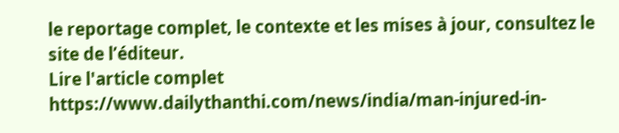le reportage complet, le contexte et les mises à jour, consultez le site de l’éditeur.
Lire l'article complet
https://www.dailythanthi.com/news/india/man-injured-in-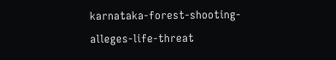karnataka-forest-shooting-alleges-life-threat